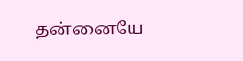தன்னையே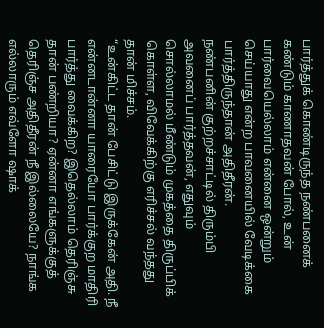பார்த்துக் கொண்டிருந்த நண்பனைக் கண்டும் காணாதவன் போல், உன் பார்வையெல்லாம் என்னை ஒன்றும் செய்யாது என்ற பாவனையில் வேடிக்கை பார்த்திருந்தான் அதிதீரன்.
நண்பனின் குற்றச்சாட்டில் திரும்பி அவனைப் பார்த்தவன், எதுவும் சொல்லாமல் மீண்டும் முகத்தை திருப்பிக் கொள்ள, விவேக்கிற்கு எரிச்சல் வந்தது தான் மிச்சம்.
“உன்கிட்ட தான் பேசிட்டு இருக்கேன் அதி. நீ என்னடான்னா யாரையோ பார்க்குற மாதிரி பார்த்து வைக்கிற? இதெல்லாம் தெரிஞ்சு தான் பண்றியா? ஏன்னா எங்களுக்குத் தெரிஞ்ச அதிதீரன் நீ இல்லையே? நாங்க எல்லாரும் எவ்ளோ ஷாக்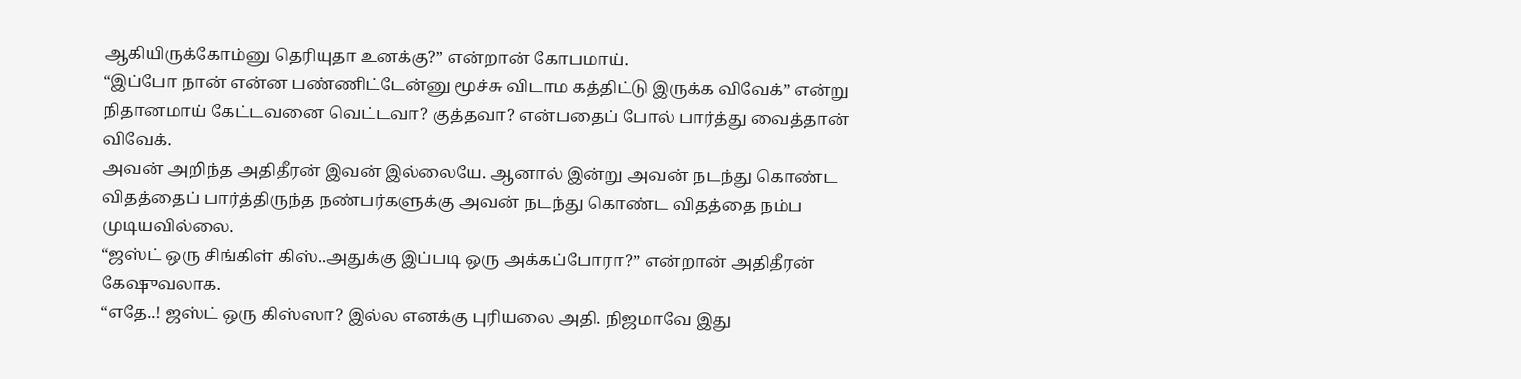ஆகியிருக்கோம்னு தெரியுதா உனக்கு?” என்றான் கோபமாய்.
“இப்போ நான் என்ன பண்ணிட்டேன்னு மூச்சு விடாம கத்திட்டு இருக்க விவேக்” என்று நிதானமாய் கேட்டவனை வெட்டவா? குத்தவா? என்பதைப் போல் பார்த்து வைத்தான் விவேக்.
அவன் அறிந்த அதிதீரன் இவன் இல்லையே. ஆனால் இன்று அவன் நடந்து கொண்ட விதத்தைப் பார்த்திருந்த நண்பர்களுக்கு அவன் நடந்து கொண்ட விதத்தை நம்ப முடியவில்லை.
“ஜஸ்ட் ஒரு சிங்கிள் கிஸ்..அதுக்கு இப்படி ஒரு அக்கப்போரா?” என்றான் அதிதீரன் கேஷுவலாக.
“எதே..! ஜஸ்ட் ஒரு கிஸ்ஸா? இல்ல எனக்கு புரியலை அதி. நிஜமாவே இது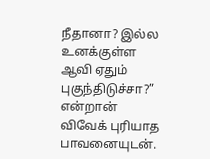நீதானா? இல்ல உனக்குள்ள ஆவி ஏதும் புகுந்திடுச்சா?” என்றான் விவேக் புரியாத பாவனையுடன்.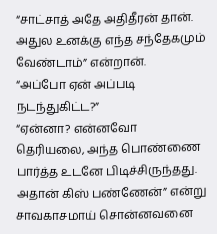“சாட்சாத் அதே அதிதீரன் தான். அதுல உனக்கு எந்த சந்தேகமும் வேண்டாம்” என்றான்.
“அப்போ ஏன் அப்படி நடந்துகிட்ட?”
“ஏன்னா? என்னவோ தெரியலை, அந்த பொண்ணை பார்த்த உடனே பிடிச்சிருந்தது. அதான் கிஸ் பண்ணேன்” என்று சாவகாசமாய் சொன்னவனை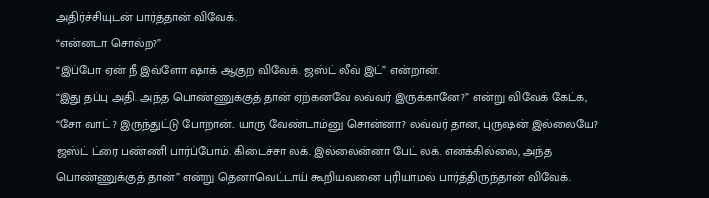அதிர்ச்சியுடன் பார்த்தான் விவேக்.
“என்னடா சொல்ற?”
“இப்போ ஏன் நீ இவ்ளோ ஷாக் ஆகுற விவேக். ஜஸ்ட் லீவ் இட்” என்றான்.
“இது தப்பு அதி. அந்த பொண்ணுக்குத் தான் ஏற்கனவே லவ்வர் இருக்கானே?” என்று விவேக் கேட்க,
“சோ வாட் ? இருந்துட்டு போறான்.. யாரு வேண்டாம்னு சொன்னா? லவ்வர் தான, புருஷன் இல்லையே? ஜஸ்ட் ட்ரை பண்ணி பார்ப்போம். கிடைச்சா லக். இல்லைன்னா பேட் லக். எனக்கில்லை, அந்த பொண்ணுக்குத் தான்” என்று தெனாவெட்டாய் கூறியவனை புரியாமல் பார்த்திருந்தான் விவேக்.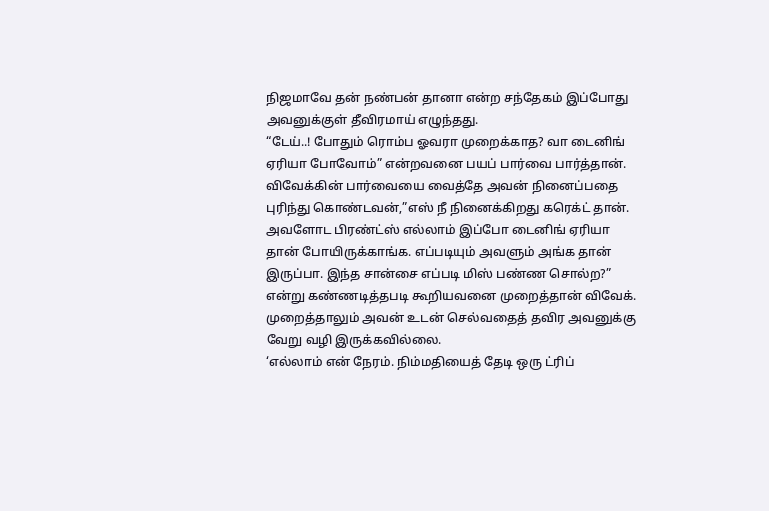நிஜமாவே தன் நண்பன் தானா என்ற சந்தேகம் இப்போது அவனுக்குள் தீவிரமாய் எழுந்தது.
“டேய்..! போதும் ரொம்ப ஓவரா முறைக்காத? வா டைனிங் ஏரியா போவோம்” என்றவனை பயப் பார்வை பார்த்தான்.
விவேக்கின் பார்வையை வைத்தே அவன் நினைப்பதை புரிந்து கொண்டவன்,”எஸ் நீ நினைக்கிறது கரெக்ட் தான். அவளோட பிரண்ட்ஸ் எல்லாம் இப்போ டைனிங் ஏரியா தான் போயிருக்காங்க. எப்படியும் அவளும் அங்க தான் இருப்பா. இந்த சான்சை எப்படி மிஸ் பண்ண சொல்ற?” என்று கண்ணடித்தபடி கூறியவனை முறைத்தான் விவேக். முறைத்தாலும் அவன் உடன் செல்வதைத் தவிர அவனுக்கு வேறு வழி இருக்கவில்லை.
‘எல்லாம் என் நேரம். நிம்மதியைத் தேடி ஒரு ட்ரிப்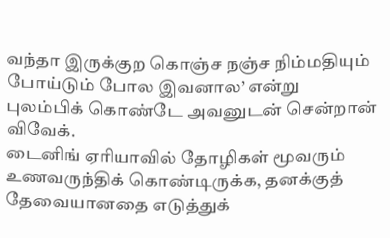வந்தா இருக்குற கொஞ்ச நஞ்ச நிம்மதியும் போய்டும் போல இவனால’ என்று புலம்பிக் கொண்டே அவனுடன் சென்றான் விவேக்.
டைனிங் ஏரியாவில் தோழிகள் மூவரும் உணவருந்திக் கொண்டிருக்க, தனக்குத் தேவையானதை எடுத்துக்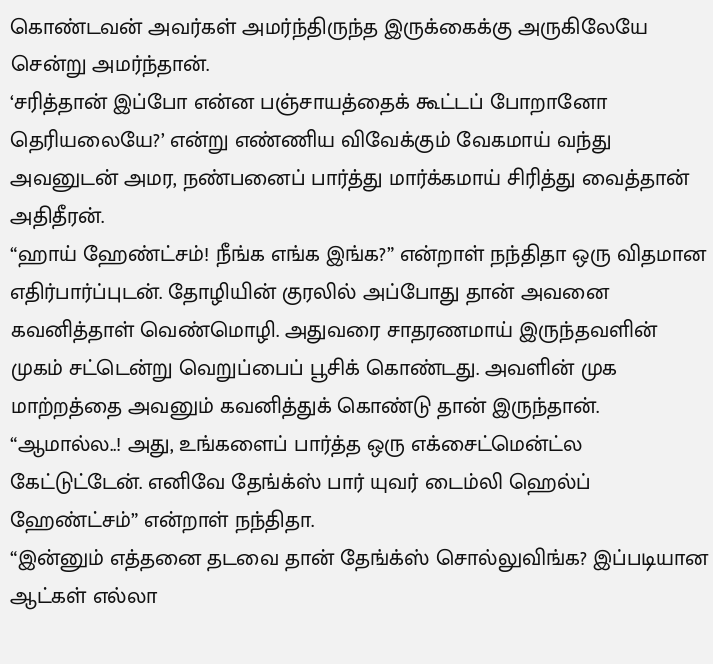கொண்டவன் அவர்கள் அமர்ந்திருந்த இருக்கைக்கு அருகிலேயே சென்று அமர்ந்தான்.
‘சரித்தான் இப்போ என்ன பஞ்சாயத்தைக் கூட்டப் போறானோ தெரியலையே?’ என்று எண்ணிய விவேக்கும் வேகமாய் வந்து அவனுடன் அமர, நண்பனைப் பார்த்து மார்க்கமாய் சிரித்து வைத்தான் அதிதீரன்.
“ஹாய் ஹேண்ட்சம்! நீங்க எங்க இங்க?” என்றாள் நந்திதா ஒரு விதமான எதிர்பார்ப்புடன். தோழியின் குரலில் அப்போது தான் அவனை கவனித்தாள் வெண்மொழி. அதுவரை சாதரணமாய் இருந்தவளின் முகம் சட்டென்று வெறுப்பைப் பூசிக் கொண்டது. அவளின் முக மாற்றத்தை அவனும் கவனித்துக் கொண்டு தான் இருந்தான்.
“ஆமால்ல..! அது, உங்களைப் பார்த்த ஒரு எக்சைட்மென்ட்ல கேட்டுட்டேன். எனிவே தேங்க்ஸ் பார் யுவர் டைம்லி ஹெல்ப் ஹேண்ட்சம்” என்றாள் நந்திதா.
“இன்னும் எத்தனை தடவை தான் தேங்க்ஸ் சொல்லுவிங்க? இப்படியான ஆட்கள் எல்லா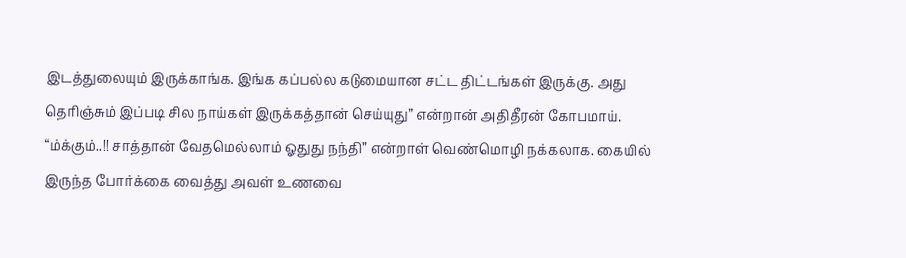இடத்துலையும் இருக்காங்க. இங்க கப்பல்ல கடுமையான சட்ட திட்டங்கள் இருக்கு. அது தெரிஞ்சும் இப்படி சில நாய்கள் இருக்கத்தான் செய்யுது” என்றான் அதிதீரன் கோபமாய்.
“ம்க்கும்..!! சாத்தான் வேதமெல்லாம் ஓதுது நந்தி” என்றாள் வெண்மொழி நக்கலாக. கையில் இருந்த போர்க்கை வைத்து அவள் உணவை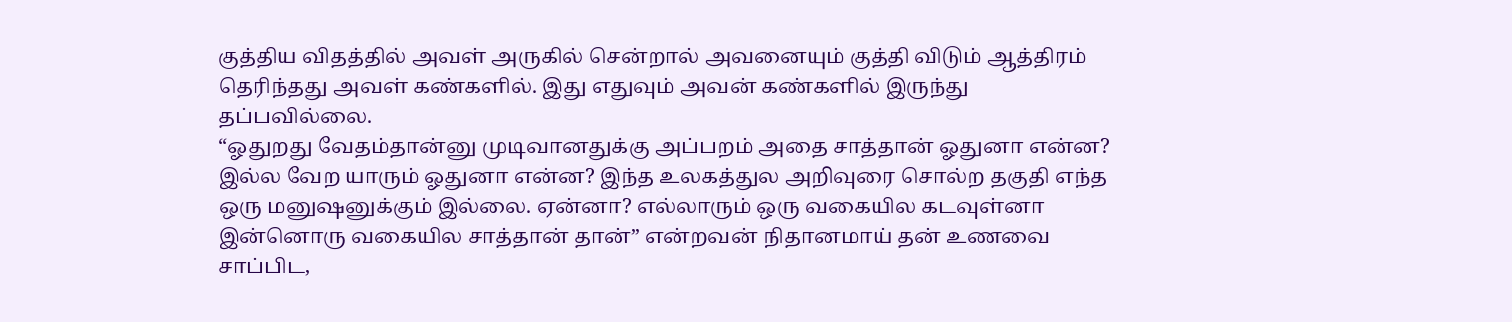குத்திய விதத்தில் அவள் அருகில் சென்றால் அவனையும் குத்தி விடும் ஆத்திரம் தெரிந்தது அவள் கண்களில். இது எதுவும் அவன் கண்களில் இருந்து தப்பவில்லை.
“ஓதுறது வேதம்தான்னு முடிவானதுக்கு அப்பறம் அதை சாத்தான் ஓதுனா என்ன? இல்ல வேற யாரும் ஓதுனா என்ன? இந்த உலகத்துல அறிவுரை சொல்ற தகுதி எந்த ஒரு மனுஷனுக்கும் இல்லை. ஏன்னா? எல்லாரும் ஒரு வகையில கடவுள்னா இன்னொரு வகையில சாத்தான் தான்” என்றவன் நிதானமாய் தன் உணவை சாப்பிட,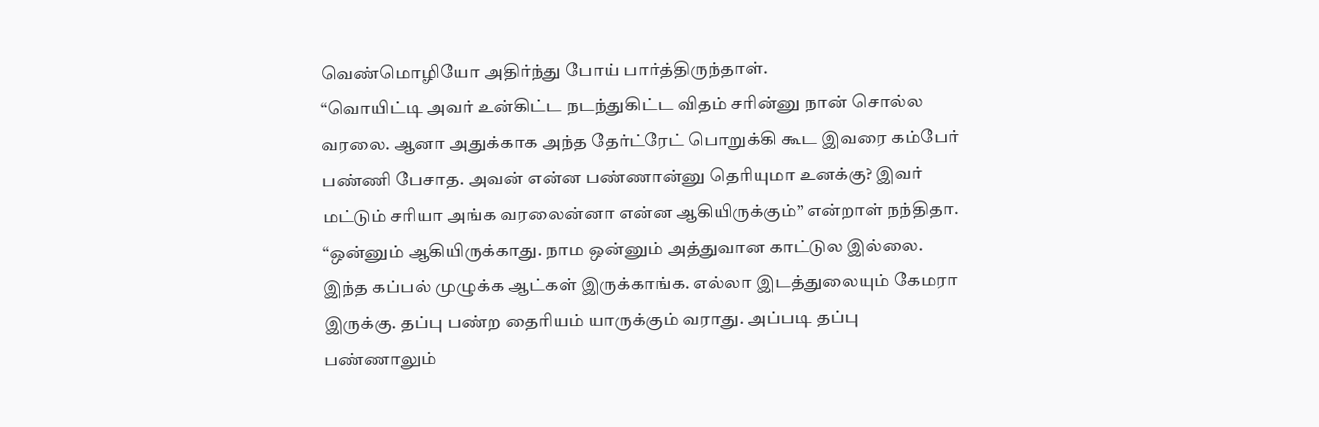வெண்மொழியோ அதிர்ந்து போய் பார்த்திருந்தாள்.
“வொயிட்டி அவர் உன்கிட்ட நடந்துகிட்ட விதம் சரின்னு நான் சொல்ல வரலை. ஆனா அதுக்காக அந்த தேர்ட்ரேட் பொறுக்கி கூட இவரை கம்பேர் பண்ணி பேசாத. அவன் என்ன பண்ணான்னு தெரியுமா உனக்கு? இவர் மட்டும் சரியா அங்க வரலைன்னா என்ன ஆகியிருக்கும்” என்றாள் நந்திதா.
“ஒன்னும் ஆகியிருக்காது. நாம ஒன்னும் அத்துவான காட்டுல இல்லை. இந்த கப்பல் முழுக்க ஆட்கள் இருக்காங்க. எல்லா இடத்துலையும் கேமரா இருக்கு. தப்பு பண்ற தைரியம் யாருக்கும் வராது. அப்படி தப்பு பண்ணாலும்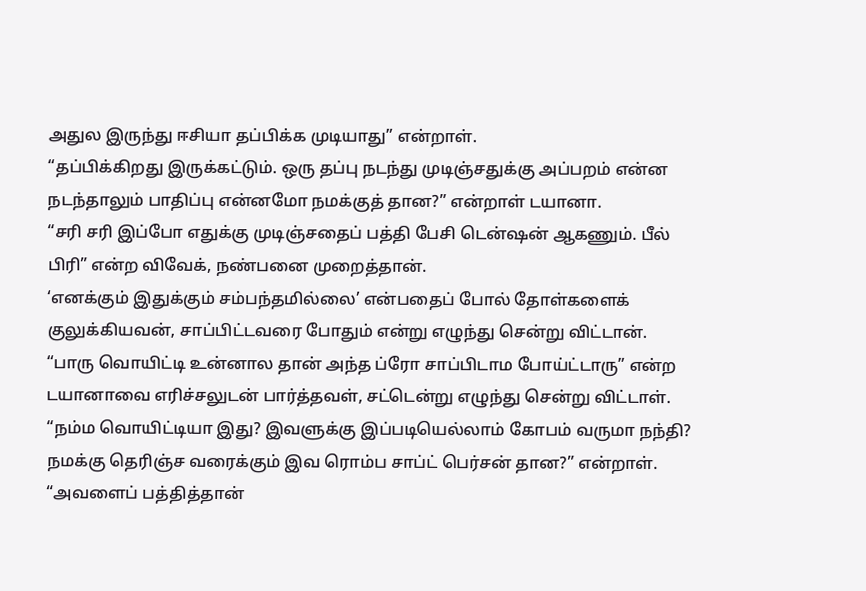அதுல இருந்து ஈசியா தப்பிக்க முடியாது” என்றாள்.
“தப்பிக்கிறது இருக்கட்டும். ஒரு தப்பு நடந்து முடிஞ்சதுக்கு அப்பறம் என்ன நடந்தாலும் பாதிப்பு என்னமோ நமக்குத் தான?” என்றாள் டயானா.
“சரி சரி இப்போ எதுக்கு முடிஞ்சதைப் பத்தி பேசி டென்ஷன் ஆகணும். பீல் பிரி” என்ற விவேக், நண்பனை முறைத்தான்.
‘எனக்கும் இதுக்கும் சம்பந்தமில்லை’ என்பதைப் போல் தோள்களைக் குலுக்கியவன், சாப்பிட்டவரை போதும் என்று எழுந்து சென்று விட்டான்.
“பாரு வொயிட்டி உன்னால தான் அந்த ப்ரோ சாப்பிடாம போய்ட்டாரு” என்ற டயானாவை எரிச்சலுடன் பார்த்தவள், சட்டென்று எழுந்து சென்று விட்டாள்.
“நம்ம வொயிட்டியா இது? இவளுக்கு இப்படியெல்லாம் கோபம் வருமா நந்தி? நமக்கு தெரிஞ்ச வரைக்கும் இவ ரொம்ப சாப்ட் பெர்சன் தான?” என்றாள்.
“அவளைப் பத்தித்தான்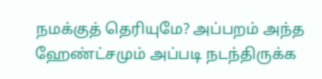நமக்குத் தெரியுமே? அப்பறம் அந்த ஹேண்ட்சமும் அப்படி நடந்திருக்க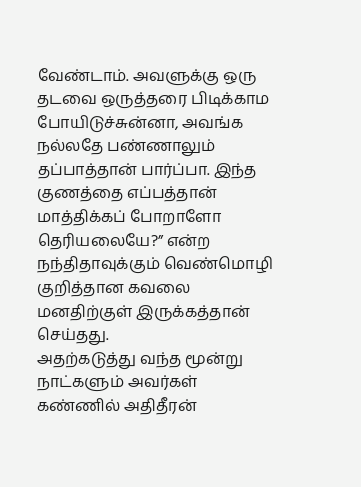வேண்டாம். அவளுக்கு ஒரு தடவை ஒருத்தரை பிடிக்காம போயிடுச்சுன்னா, அவங்க நல்லதே பண்ணாலும் தப்பாத்தான் பார்ப்பா. இந்த குணத்தை எப்பத்தான் மாத்திக்கப் போறாளோ தெரியலையே?” என்ற நந்திதாவுக்கும் வெண்மொழி குறித்தான கவலை மனதிற்குள் இருக்கத்தான் செய்தது.
அதற்கடுத்து வந்த மூன்று நாட்களும் அவர்கள் கண்ணில் அதிதீரன்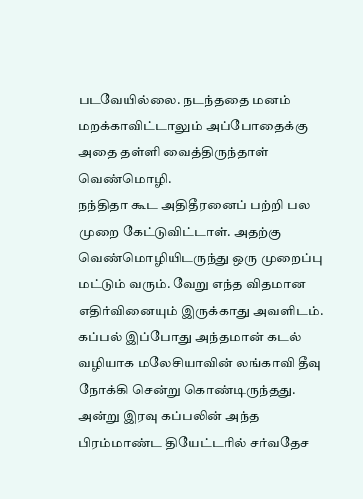படவேயில்லை. நடந்ததை மனம் மறக்காவிட்டாலும் அப்போதைக்கு அதை தள்ளி வைத்திருந்தாள் வெண்மொழி.
நந்திதா கூட அதிதீரனைப் பற்றி பல முறை கேட்டுவிட்டாள். அதற்கு வெண்மொழியிடருந்து ஒரு முறைப்பு மட்டும் வரும். வேறு எந்த விதமான எதிர்வினையும் இருக்காது அவளிடம்.
கப்பல் இப்போது அந்தமான் கடல் வழியாக மலேசியாவின் லங்காவி தீவு நோக்கி சென்று கொண்டிருந்தது.
அன்று இரவு கப்பலின் அந்த பிரம்மாண்ட தியேட்டரில் சர்வதேச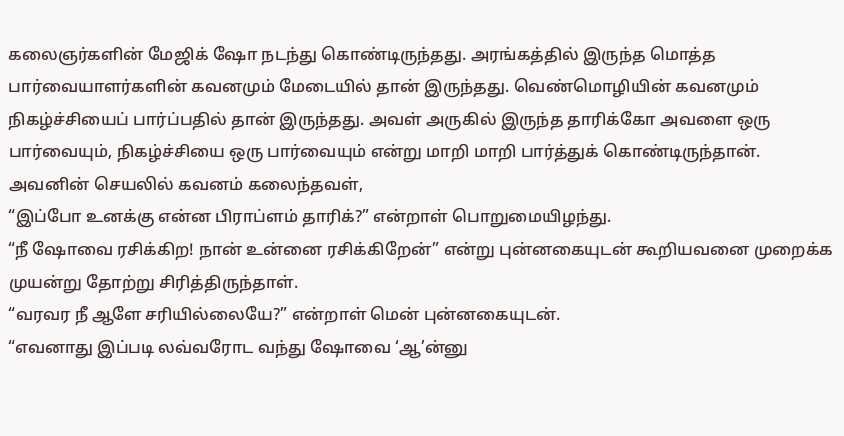கலைஞர்களின் மேஜிக் ஷோ நடந்து கொண்டிருந்தது. அரங்கத்தில் இருந்த மொத்த பார்வையாளர்களின் கவனமும் மேடையில் தான் இருந்தது. வெண்மொழியின் கவனமும் நிகழ்ச்சியைப் பார்ப்பதில் தான் இருந்தது. அவள் அருகில் இருந்த தாரிக்கோ அவளை ஒரு பார்வையும், நிகழ்ச்சியை ஒரு பார்வையும் என்று மாறி மாறி பார்த்துக் கொண்டிருந்தான். அவனின் செயலில் கவனம் கலைந்தவள்,
“இப்போ உனக்கு என்ன பிராப்ளம் தாரிக்?” என்றாள் பொறுமையிழந்து.
“நீ ஷோவை ரசிக்கிற! நான் உன்னை ரசிக்கிறேன்” என்று புன்னகையுடன் கூறியவனை முறைக்க முயன்று தோற்று சிரித்திருந்தாள்.
“வரவர நீ ஆளே சரியில்லையே?” என்றாள் மென் புன்னகையுடன்.
“எவனாது இப்படி லவ்வரோட வந்து ஷோவை ‘ஆ’ன்னு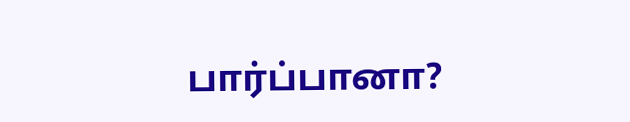பார்ப்பானா?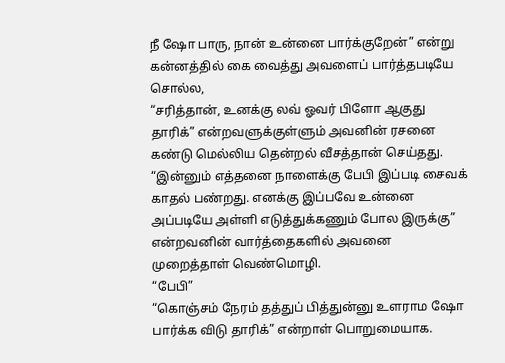நீ ஷோ பாரு, நான் உன்னை பார்க்குறேன்” என்று கன்னத்தில் கை வைத்து அவளைப் பார்த்தபடியே சொல்ல,
“சரித்தான், உனக்கு லவ் ஓவர் பிளோ ஆகுது தாரிக்” என்றவளுக்குள்ளும் அவனின் ரசனை கண்டு மெல்லிய தென்றல் வீசத்தான் செய்தது.
“இன்னும் எத்தனை நாளைக்கு பேபி இப்படி சைவக் காதல் பண்றது. எனக்கு இப்பவே உன்னை அப்படியே அள்ளி எடுத்துக்கணும் போல இருக்கு” என்றவனின் வார்த்தைகளில் அவனை முறைத்தாள் வெண்மொழி.
“பேபி”
“கொஞ்சம் நேரம் தத்துப் பித்துன்னு உளராம ஷோ பார்க்க விடு தாரிக்” என்றாள் பொறுமையாக.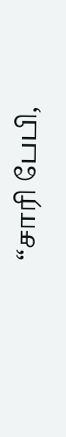“சாரி பேபி,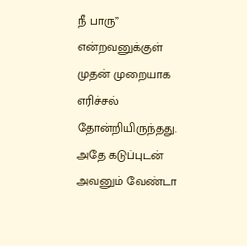நீ பாரு” என்றவனுக்குள் முதன் முறையாக எரிச்சல் தோன்றியிருந்தது. அதே கடுப்புடன் அவனும் வேண்டா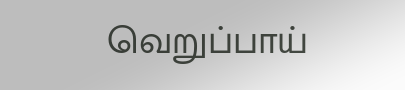வெறுப்பாய்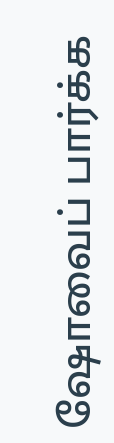ஷோவைப் பார்க்க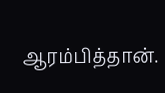ஆரம்பித்தான்.